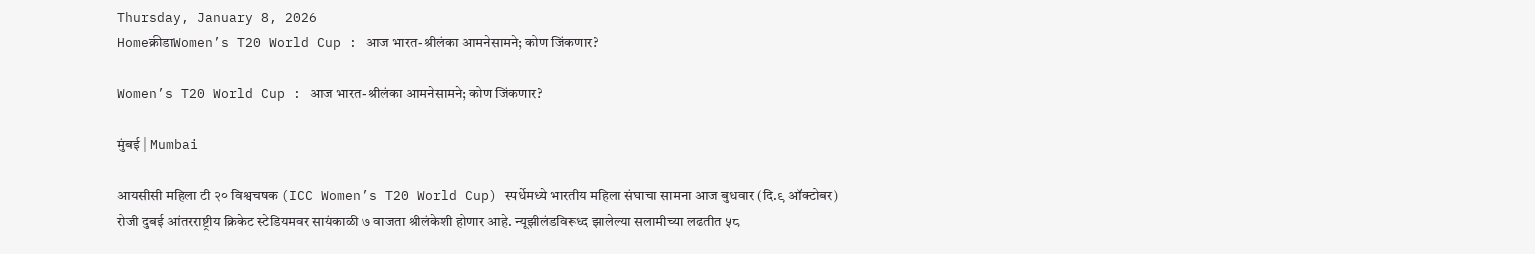Thursday, January 8, 2026
Homeक्रीडाWomen’s T20 World Cup : आज भारत-श्रीलंका आमनेसामने; कोण जिंकणार?

Women’s T20 World Cup : आज भारत-श्रीलंका आमनेसामने; कोण जिंकणार?

मुंबई | Mumbai

आयसीसी महिला टी २० विश्वचषक (ICC Women’s T20 World Cup) स्पर्धेमध्ये भारतीय महिला संघाचा सामना आज बुधवार (दि.९ ऑक्टोबर) रोजी दुबई आंतरराष्ट्रीय क्रिकेट स्टेडियमवर सायंकाळी ७ वाजता श्रीलंकेशी होणार आहे. न्यूझीलंडविरूध्द झालेल्या सलामीच्या लढतीत ५८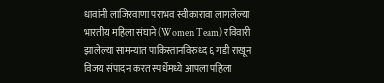धावांनी लाजिरवाणा पराभव स्वीकारावा लागलेल्या भारतीय महिला संघाने (Women Team) रविवारी झालेल्या सामन्यात पाकिस्तानविरुध्द ६ गडी राखून विजय संपादन करत स्पर्धेमध्ये आपला पहिला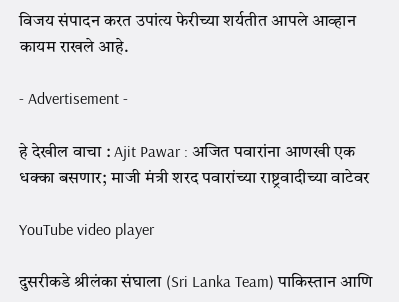विजय संपादन करत उपांत्य फेरीच्या शर्यतीत आपले आव्हान कायम राखले आहे.

- Advertisement -

हे देखील वाचा : Ajit Pawar : अजित पवारांना आणखी एक धक्का बसणार; माजी मंत्री शरद पवारांच्या राष्ट्रवादीच्या वाटेवर

YouTube video player

दुसरीकडे श्रीलंका संघाला (Sri Lanka Team) पाकिस्तान आणि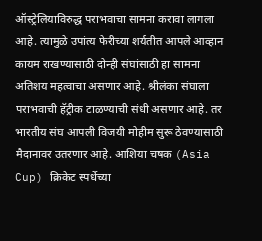ऑस्ट्रेलियाविरुद्ध पराभवाचा सामना करावा लागला आहे. त्यामुळे उपांत्य फेरीच्या शर्यतीत आपले आव्हान कायम राखण्यासाठी दोन्ही संघांसाठी हा सामना अतिशय महत्वाचा असणार आहे. श्रीलंका संघाला पराभवाची हॅट्रीक टाळण्याची संधी असणार आहे. तर भारतीय संघ आपली विजयी मोहीम सुरू ठेवण्यासाठी मैदानावर उतरणार आहे. आशिया चषक (Asia Cup) क्रिकेट स्पर्धेच्या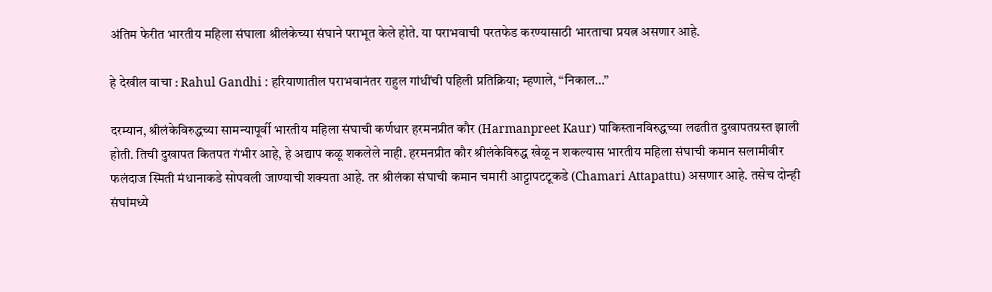अंतिम फेरीत भारतीय महिला संघाला श्रीलंकेच्या संघाने पराभूत केले होते. या पराभवाची परतफेड करण्यासाठी भारताचा प्रयत्न असणार आहे.

हे देखील वाचा : Rahul Gandhi : हरियाणातील पराभवानंतर राहुल गांधींची पहिली प्रतिक्रिया; म्हणाले, “निकाल…”

दरम्यान, श्रीलंकेविरुद्धच्या सामन्यापूर्वी भारतीय महिला संघाची कर्णधार हरमनप्रीत कौर (Harmanpreet Kaur) पाकिस्तानविरुद्धच्या लढतीत दुखापतग्रस्त झाली होती. तिची दुखापत कितपत गंभीर आहे, हे अद्याप कळू शकलेले नाही. हरमनप्रीत कौर श्रीलंकेविरुद्ध खेळू न शकल्यास भारतीय महिला संघाची कमान सलामीवीर फलंदाज स्मिती मंधानाकडे सोपवली जाण्याची शक्यता आहे. तर श्रीलंका संघाची कमान चमारी आट्टापटटूकडे (Chamari Attapattu) असणार आहे. तसेच दोन्ही संघांमध्ये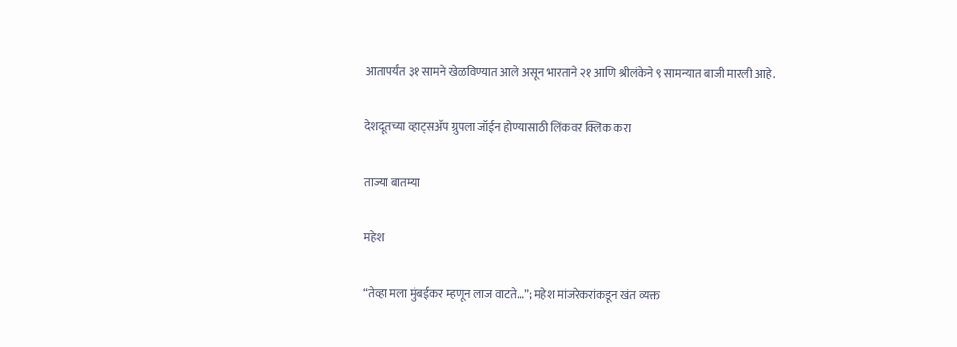आतापर्यंत ३१ सामने खेळविण्यात आले असून भारताने २१ आणि श्रीलंकेने ९ सामन्यात बाजी मारली आहे.

देशदूतच्या व्हाट्सॲप ग्रुपला जॉईन होण्यासाठी लिंकवर क्लिक करा

ताज्या बातम्या

महेश

“तेव्हा मला मुंबईकर म्हणून लाज वाटते…”; महेश मांजरेकरांकडून खंत व्यक्त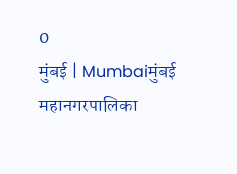0
मुंबई | Mumbaiमुंबई महानगरपालिका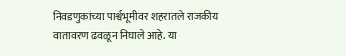निवडणुकांच्या पार्श्वभूमीवर शहरातले राजकीय वातावरण ढवळून निघाले आहे. या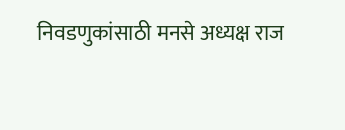निवडणुकांसाठी मनसे अध्यक्ष राज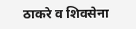ठाकरे व शिवसेना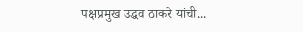पक्षप्रमुख उद्धव ठाकरे यांची...